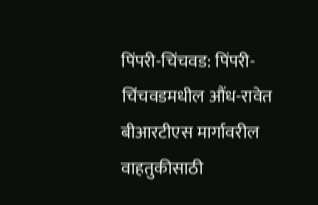पिंपरी-चिंचवड: पिंपरी-चिंचवडमधील औंध-रावेत बीआरटीएस मार्गावरील वाहतुकीसाठी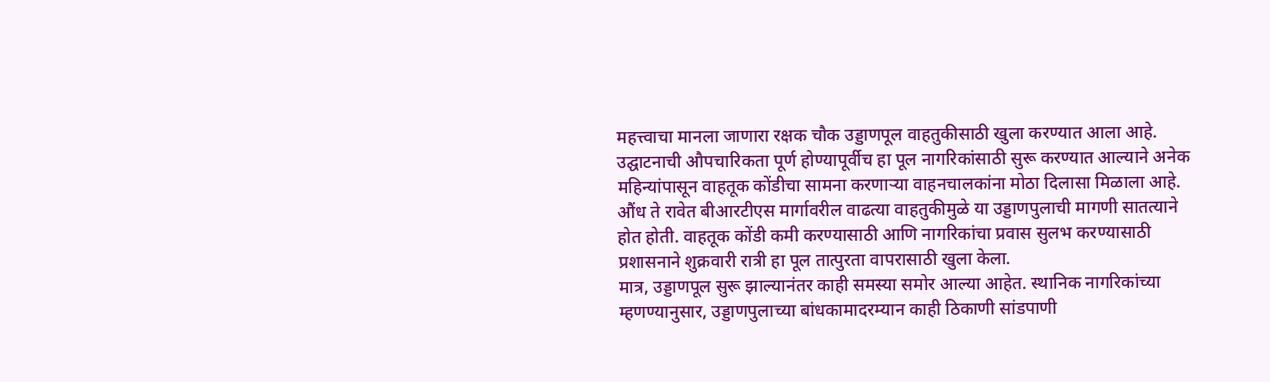महत्त्वाचा मानला जाणारा रक्षक चौक उड्डाणपूल वाहतुकीसाठी खुला करण्यात आला आहे. उद्घाटनाची औपचारिकता पूर्ण होण्यापूर्वीच हा पूल नागरिकांसाठी सुरू करण्यात आल्याने अनेक महिन्यांपासून वाहतूक कोंडीचा सामना करणाऱ्या वाहनचालकांना मोठा दिलासा मिळाला आहे.
औंध ते रावेत बीआरटीएस मार्गावरील वाढत्या वाहतुकीमुळे या उड्डाणपुलाची मागणी सातत्याने होत होती. वाहतूक कोंडी कमी करण्यासाठी आणि नागरिकांचा प्रवास सुलभ करण्यासाठी प्रशासनाने शुक्रवारी रात्री हा पूल तात्पुरता वापरासाठी खुला केला.
मात्र, उड्डाणपूल सुरू झाल्यानंतर काही समस्या समोर आल्या आहेत. स्थानिक नागरिकांच्या म्हणण्यानुसार, उड्डाणपुलाच्या बांधकामादरम्यान काही ठिकाणी सांडपाणी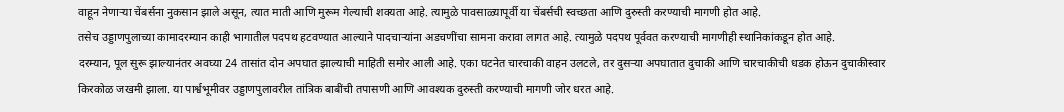वाहून नेणाऱ्या चेंबर्सना नुकसान झाले असून, त्यात माती आणि मुरूम गेल्याची शक्यता आहे. त्यामुळे पावसाळ्यापूर्वी या चेंबर्सची स्वच्छता आणि दुरुस्ती करण्याची मागणी होत आहे.
तसेच उड्डाणपुलाच्या कामादरम्यान काही भागातील पदपथ हटवण्यात आल्याने पादचाऱ्यांना अडचणींचा सामना करावा लागत आहे. त्यामुळे पदपथ पूर्ववत करण्याची मागणीही स्थानिकांकडून होत आहे.
दरम्यान, पूल सुरू झाल्यानंतर अवघ्या 24 तासांत दोन अपघात झाल्याची माहिती समोर आली आहे. एका घटनेत चारचाकी वाहन उलटले, तर दुसऱ्या अपघातात दुचाकी आणि चारचाकीची धडक होऊन दुचाकीस्वार किरकोळ जखमी झाला. या पार्श्वभूमीवर उड्डाणपुलावरील तांत्रिक बाबींची तपासणी आणि आवश्यक दुरुस्ती करण्याची मागणी जोर धरत आहे.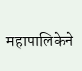महापालिकेने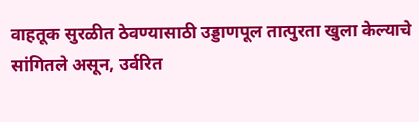वाहतूक सुरळीत ठेवण्यासाठी उड्डाणपूल तात्पुरता खुला केल्याचे सांगितले असून, उर्वरित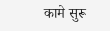कामे सुरू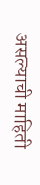असल्याची माहिती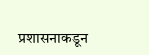प्रशासनाकडून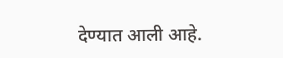देण्यात आली आहे.